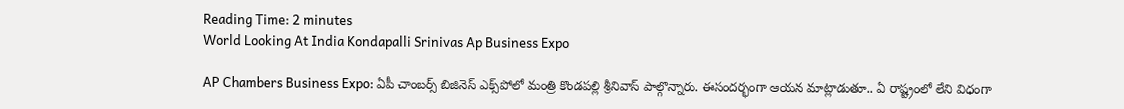Reading Time: 2 minutes
World Looking At India Kondapalli Srinivas Ap Business Expo

AP Chambers Business Expo: ఏపీ చాంబర్స్ బిజినెస్ ఎక్స్‌పోలో మంత్రి కొండపల్లి శ్రీనివాస్ పాల్గొన్నారు. ఈసందర్భంగా ఆయన మాట్లాడుతూ.. ఏ రాష్ట్రంలో లేని విధంగా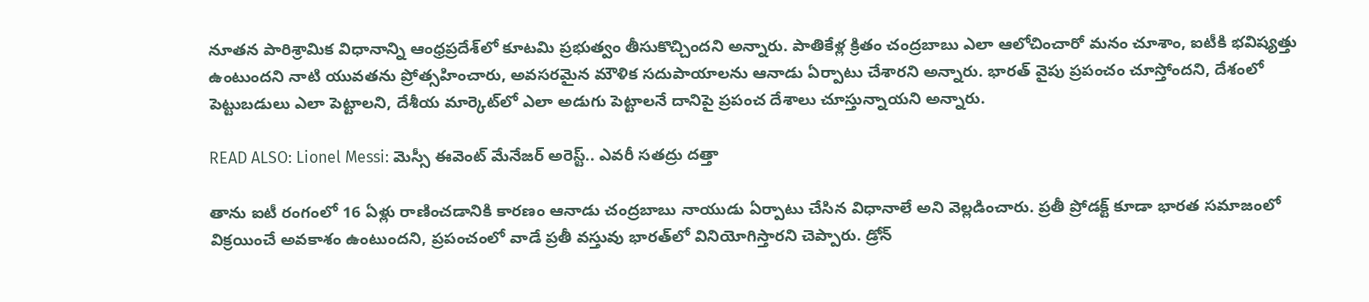నూతన పారిశ్రామిక విధానాన్ని ఆంధ్రప్రదేశ్‌లో కూటమి ప్రభుత్వం తీసుకొచ్చిందని అన్నారు. పాతికేళ్ల క్రితం చంద్రబాబు ఎలా ఆలోచించారో మనం చూశాం, ఐటీకి భవిష్యత్తు ఉంటుందని నాటి యువతను ప్రోత్సహించారు, అవసరమైన మౌళిక సదుపాయాలను ఆనాడు ఏర్పాటు చేశారని అన్నారు. భారత్ వైపు ప్రపంచం చూస్తోందని, దేశంలో పెట్టుబడులు ఎలా పెట్టాలని, దేశీయ మార్కెట్‌లో ఎలా అడుగు పెట్టాలనే దానిపై ప్రపంచ దేశాలు చూస్తున్నాయని అన్నారు.

READ ALSO: Lionel Messi: మెస్సీ ఈవెంట్ మేనేజర్‌ అరెస్ట్.. ఎవరీ సతద్రు దత్తా

తాను ఐటీ రంగంలో 16 ఏళ్లు రాణించడానికి కారణం ఆనాడు చంద్రబాబు నాయుడు ఏర్పాటు చేసిన విధానాలే అని వెల్లడించారు. ప్రతీ ప్రోడక్ట్ కూడా భారత సమాజంలో విక్రయించే అవకాశం ఉంటుందని, ప్రపంచంలో వాడే ప్రతీ వస్తువు భారత్‌లో వినియోగిస్తారని చెప్పారు. డ్రోన్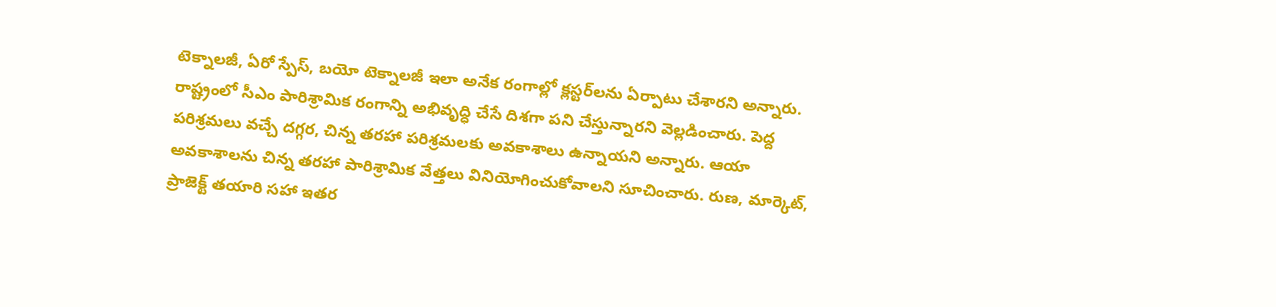టెక్నాలజీ, ఏరో స్పేస్, బయో టెక్నాలజీ ఇలా అనేక రంగాల్లో క్లస్టర్‌లను ఏర్పాటు చేశారని అన్నారు. రాష్ట్రంలో సీఎం పారిశ్రామిక రంగాన్ని అభివృద్ధి చేసే దిశగా పని చేస్తున్నారని వెల్లడించారు. పెద్ద పరిశ్రమలు వచ్చే దగ్గర, చిన్న తరహా పరిశ్రమలకు అవకాశాలు ఉన్నాయని అన్నారు. ఆయా అవకాశాలను చిన్న తరహా పారిశ్రామిక వేత్తలు వినియోగించుకోవాలని సూచించారు. రుణ, మార్కెట్, ప్రాజెక్ట్ తయారి సహా ఇతర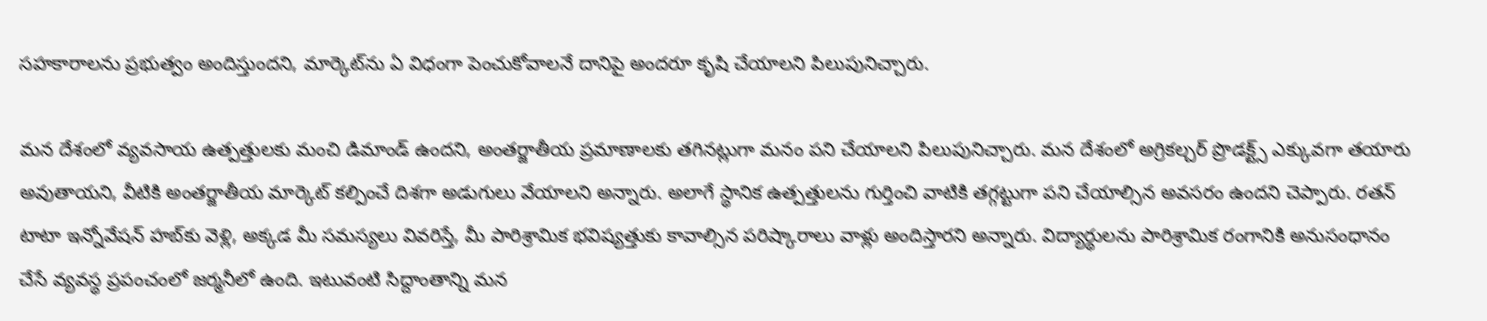సహకారాలను ప్రభుత్వం అందిస్తుందని, మార్కెట్‌ను ఏ విధంగా పెంచుకోవాలనే దానిపై అందరూ కృషి చేయాలని పిలుపునిచ్చారు.

మన దేశంలో వ్యవసాయ ఉత్పత్తులకు మంచి డిమాండ్ ఉందని, అంతర్జాతీయ ప్రమాణాలకు తగినట్లుగా మనం పని చేయాలని పిలుపునిచ్చారు. మన దేశంలో అగ్రికల్చర్ ప్రొడక్ట్స్ ఎక్కువగా తయారు అవుతాయని, వీటికి అంతర్జాతీయ మార్కెట్ కల్పించే దిశగా అడుగులు వేయాలని అన్నారు. అలాగే స్థానిక ఉత్పత్తులను గుర్తించి వాటికి తగ్గట్టుగా పని చేయాల్సిన అవసరం ఉందని చెప్పారు. రతన్ టాటా ఇన్నోవేషన్ హబ్‌కు వెళ్లి, అక్కడ మీ సమస్యలు వివరిస్తే, మీ పారిశ్రామిక భవిష్యత్తుకు కావాల్సిన పరిష్కారాలు వాళ్లు అందిస్తారని అన్నారు. విద్యార్థులను పారిశ్రామిక రంగానికి అనుసంధానం చేసే వ్యవస్థ ప్రపంచంలో జర్మనీలో ఉంది. ఇటువంటి సిద్దాంతాన్ని మన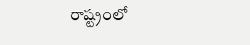రాష్ట్రంలో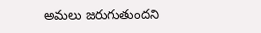అమలు జరుగుతుందని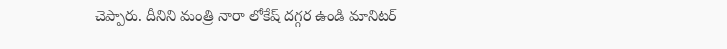చెప్పారు. దీనిని మంత్రి నారా లోకేష్ దగ్గర ఉండి మానిటర్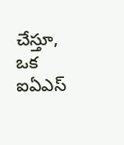చేస్తూ, ఒక ఐఏఎస్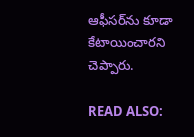ఆఫీసర్‌ను కూడా కేటాయించారని చెప్పారు.

READ ALSO: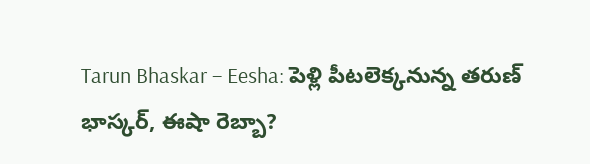Tarun Bhaskar – Eesha: పెళ్లి పీటలెక్కనున్న తరుణ్ భాస్కర్, ఈషా రెబ్బా?